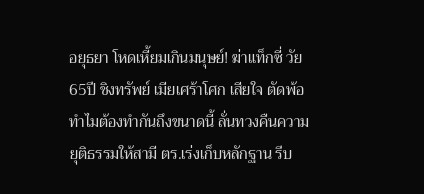อยุธยา โหดเหี้ยมเกินมนุษย์! ฆ่าแท็กซี่ วัย65ปี ชิงทรัพย์ เมียเศร้าโศก เสียใจ ตัดพ้อ ทำไมต้องทำกันถึงขนาดนี้ ลั่นทวงคืนความยุติธรรมให้สามี ตร.เร่งเก็บหลักฐาน รีบ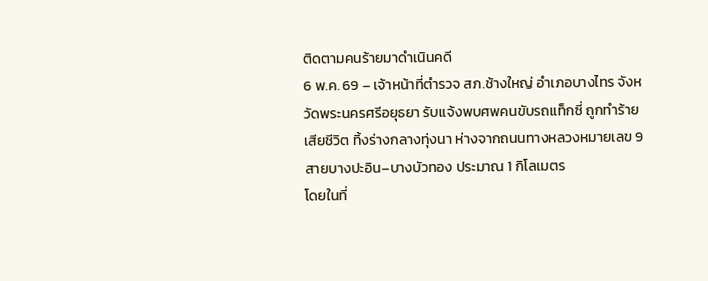ติดตามคนร้ายมาดำเนินคดี
6 พ.ค. 69 – เจ้าหน้าที่ตำรวจ สภ.ช้างใหญ่ อำเภอบางไทร จังหวัดพระนครศรีอยุธยา รับแจ้งพบศพคนขับรถแท็กซี่ ถูกทำร้ายเสียชีวิต ทิ้งร่างกลางทุ่งนา ห่างจากถนนทางหลวงหมายเลข 9 สายบางปะอิน–บางบัวทอง ประมาณ 1 กิโลเมตร
โดยในที่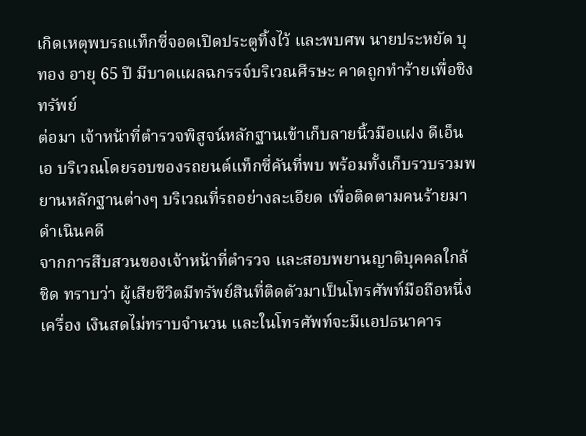เกิดเหตุพบรถแท็กซี่จอดเปิดประตูทิ้งไว้ และพบศพ นายประหยัด บุทอง อายุ 65 ปี มีบาดแผลฉกรรจ์บริเวณศีรษะ คาดถูกทำร้ายเพื่อชิงทรัพย์
ต่อมา เจ้าหน้าที่ตำรวจพิสูจน์หลักฐานเข้าเก็บลายนิ้วมือแฝง ดีเอ็นเอ บริเวณโดยรอบของรถยนต์แท็กซี่คันที่พบ พร้อมทั้งเก็บรวบรวมพยานหลักฐานต่างๆ บริเวณที่รถอย่างละเอียด เพื่อติดตามคนร้ายมาดำเนินคดี
จากการสืบสวนของเจ้าหน้าที่ตำรวจ และสอบพยานญาติบุคคลใกล้ชิด ทราบว่า ผู้เสียชีวิตมีทรัพย์สินที่ติดตัวมาเป็นโทรศัพท์มือถือหนึ่งเครื่อง เงินสดไม่ทราบจำนวน และในโทรศัพท์จะมีแอปธนาคาร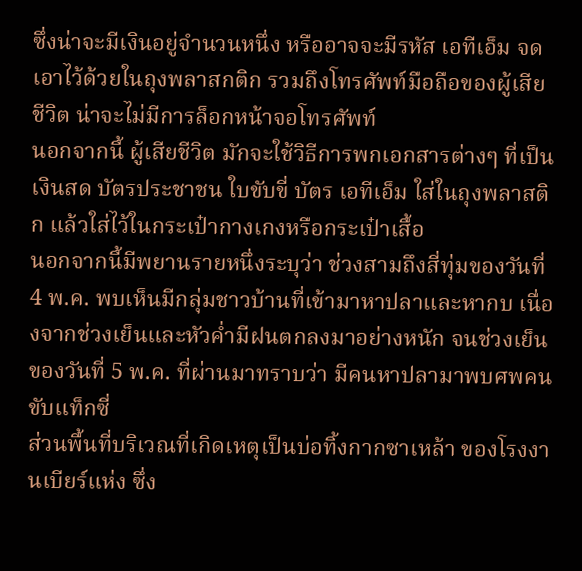ซึ่งน่าจะมีเงินอยู่จำนวนหนึ่ง หรืออาจจะมีรหัส เอทีเอ็ม จดเอาไว้ด้วยในถุงพลาสกติก รวมถึงโทรศัพท์มือถือของผู้เสียชีวิต น่าจะไม่มีการล็อกหน้าจอโทรศัพท์
นอกจากนี้ ผู้เสียชีวิต มักจะใช้วิธีการพกเอกสารต่างๆ ที่เป็นเงินสด บัตรประชาชน ใบขับขี่ บัตร เอทีเอ็ม ใส่ในถุงพลาสติก แล้วใส่ไว้ในกระเป๋ากางเกงหรือกระเป๋าเสื้อ
นอกจากนี้มีพยานรายหนึ่งระบุว่า ช่วงสามถึงสี่ทุ่มของวันที่ 4 พ.ค. พบเห็นมีกลุ่มชาวบ้านที่เข้ามาหาปลาและหากบ เนื่องจากช่วงเย็นและหัวค่ำมีฝนตกลงมาอย่างหนัก จนช่วงเย็นของวันที่ 5 พ.ค. ที่ผ่านมาทราบว่า มีคนหาปลามาพบศพคนขับแท็กซี่
ส่วนพื้นที่บริเวณที่เกิดเหตุเป็นบ่อทิ้งกากซาเหล้า ของโรงงานเบียร์แห่ง ซึ่ง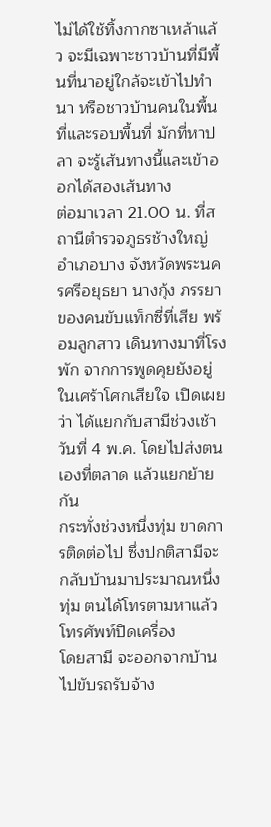ไม่ได้ใช้ทิ้งกากซาเหล้าแล้ว จะมีเฉพาะชาวบ้านที่มีพื้นที่นาอยู่ใกล้จะเข้าไปทำนา หรือชาวบ้านคนในพื้นที่และรอบพื้นที่ มักที่หาปลา จะรู้เส้นทางนี้และเข้าออกได้สองเส้นทาง
ต่อมาเวลา 21.00 น. ที่สถานีตำรวจภูธรช้างใหญ่ อำเภอบาง จังหวัดพระนครศรีอยุธยา นางกุ้ง ภรรยาของคนขับแท็กซี่ที่เสีย พร้อมลูกสาว เดินทางมาที่โรงพัก จากการพูดคุยยังอยู่ในเศร้าโศกเสียใจ เปิดเผยว่า ได้แยกกับสามีช่วงเช้า วันที่ 4 พ.ค. โดยไปส่งตนเองที่ตลาด แล้วแยกย้ายกัน
กระทั่งช่วงหนึ่งทุ่ม ขาดการติดต่อไป ซึ่งปกติสามีจะกลับบ้านมาประมาณหนึ่งทุ่ม ตนได้โทรตามหาแล้วโทรศัพท์ปิดเครื่อง
โดยสามี จะออกจากบ้าน ไปขับรถรับจ้าง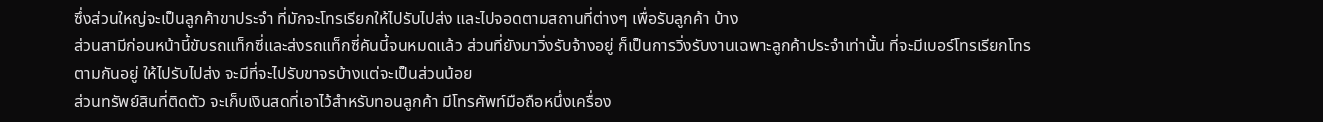ซึ่งส่วนใหญ่จะเป็นลูกค้าขาประจำ ที่มักจะโทรเรียกให้ไปรับไปส่ง และไปจอดตามสถานที่ต่างๆ เพื่อรับลูกค้า บ้าง
ส่วนสามีก่อนหน้านี้ขับรถแท็กซี่และส่งรถแท็กซี่คันนี้จนหมดแล้ว ส่วนที่ยังมาวิ่งรับจ้างอยู่ ก็เป็นการวิ่งรับงานเฉพาะลูกค้าประจำเท่านั้น ที่จะมีเบอร์โทรเรียกโทรตามกันอยู่ ให้ไปรับไปส่ง จะมีที่จะไปรับขาจรบ้างแต่จะเป็นส่วนน้อย
ส่วนทรัพย์สินที่ติดตัว จะเก็บเงินสดที่เอาไว้สำหรับทอนลูกค้า มีโทรศัพท์มือถือหนึ่งเครื่อง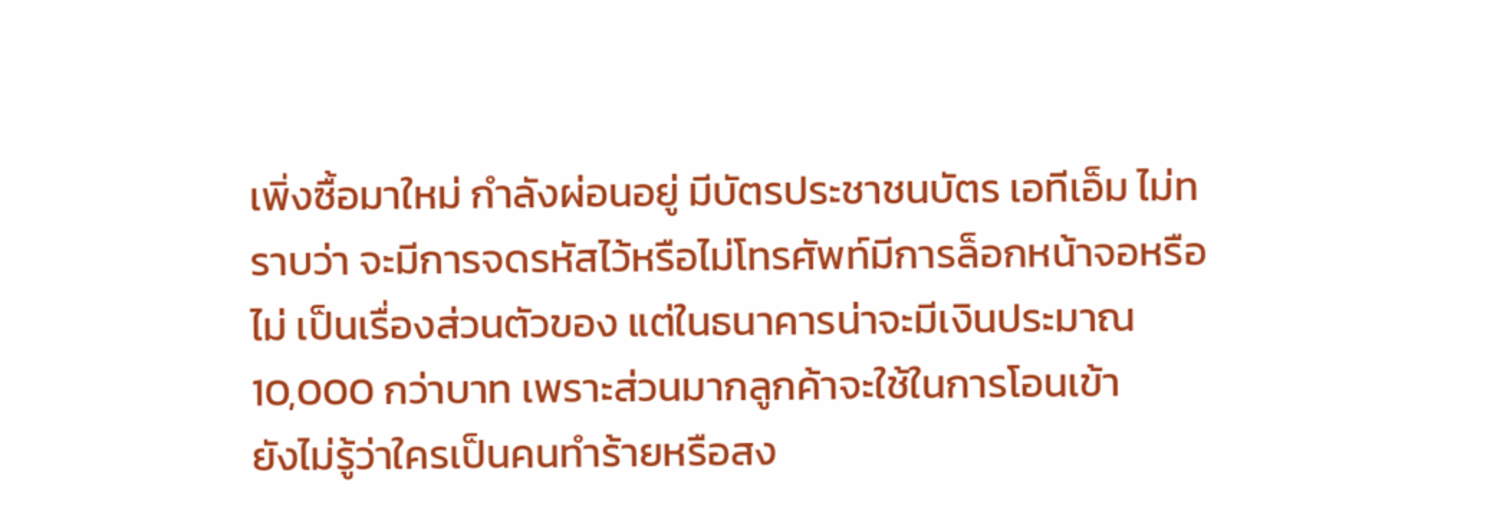เพิ่งซื้อมาใหม่ กำลังผ่อนอยู่ มีบัตรประชาชนบัตร เอทีเอ็ม ไม่ทราบว่า จะมีการจดรหัสไว้หรือไม่โทรศัพท์มีการล็อกหน้าจอหรือไม่ เป็นเรื่องส่วนตัวของ แต่ในธนาคารน่าจะมีเงินประมาณ 10,000 กว่าบาท เพราะส่วนมากลูกค้าจะใช้ในการโอนเข้า
ยังไม่รู้ว่าใครเป็นคนทำร้ายหรือสง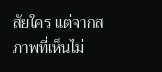สัยใคร แต่จากสภาพที่เห็นไม่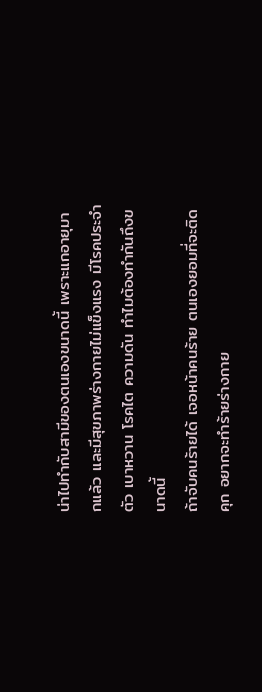น่าไปทำกับสามีของตนเองขนาดนี้ เพราะแกอายุมากแล้ว และมีสุขภาพร่างกายไม่แข็งแรง มีโรคประจำตัว เบาหวาน โรคไต ความดัน ทำไมต้องทำกันถึงขนาดนี้
ถ้าจับคนร้ายได้ เจอหน้าคนร้าย ตนเองยอมที่จะติดคุก อยากจะทำร้ายร่างกาย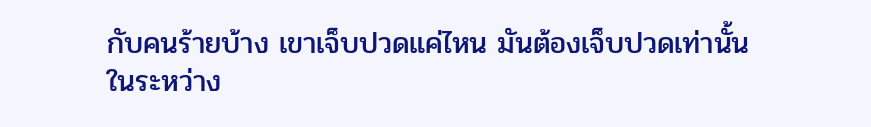กับคนร้ายบ้าง เขาเจ็บปวดแค่ไหน มันต้องเจ็บปวดเท่านั้น
ในระหว่าง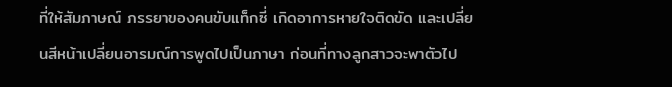ที่ให้สัมภาษณ์ ภรรยาของคนขับแท็กซี่ เกิดอาการหายใจติดขัด และเปลี่ยนสีหน้าเปลี่ยนอารมณ์การพูดไปเป็นภาษา ก่อนที่ทางลูกสาวจะพาตัวไป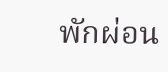พักผ่อน